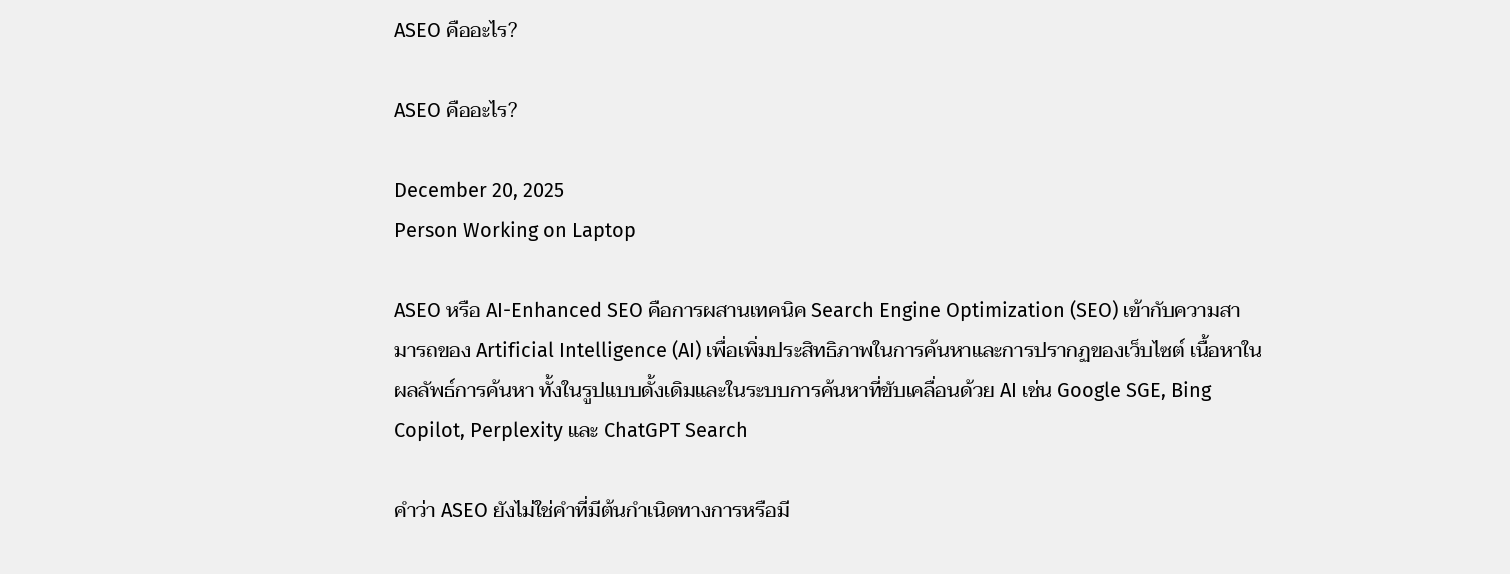ASEO คืออะไร?

ASEO คืออะไร?

December 20, 2025
Person Working on Laptop

ASEO หรือ AI-Enhanced SEO คือการผสานเทคนิค Search Engine Optimization (SEO) เข้ากับความสามารถของ Artificial Intelligence (AI) เพื่อเพิ่มประสิทธิภาพในการค้นหาและการปรากฏของเว็บไซต์ เนื้อหาในผลลัพธ์การค้นหา ทั้งในรูปแบบดั้งเดิมและในระบบการค้นหาที่ขับเคลื่อนด้วย AI เช่น Google SGE, Bing Copilot, Perplexity และ ChatGPT Search

คำว่า ASEO ยังไม่ใช่คำที่มีต้นกำเนิดทางการหรือมี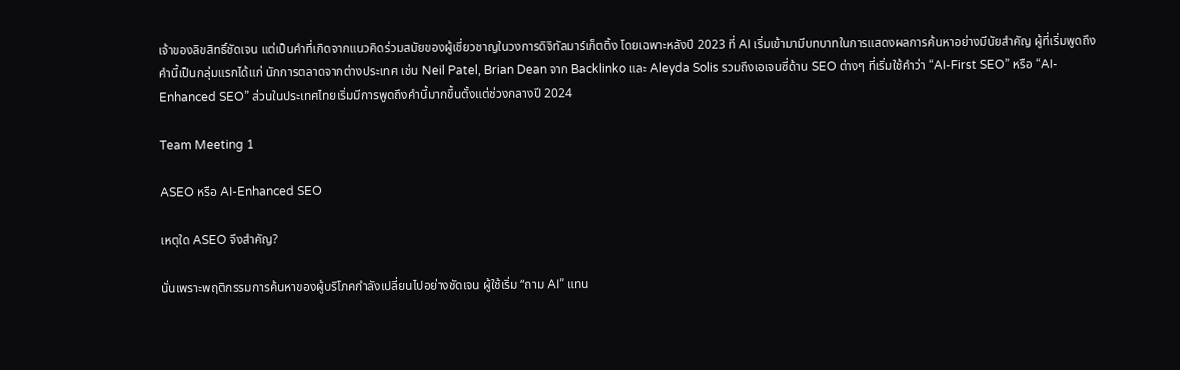เจ้าของลิขสิทธิ์ชัดเจน แต่เป็นคำที่เกิดจากแนวคิดร่วมสมัยของผู้เชี่ยวชาญในวงการดิจิทัลมาร์เก็ตติ้ง โดยเฉพาะหลังปี 2023 ที่ AI เริ่มเข้ามามีบทบาทในการแสดงผลการค้นหาอย่างมีนัยสำคัญ ผู้ที่เริ่มพูดถึงคำนี้เป็นกลุ่มแรกได้แก่ นักการตลาดจากต่างประเทศ เช่น Neil Patel, Brian Dean จาก Backlinko และ Aleyda Solis รวมถึงเอเจนซี่ด้าน SEO ต่างๆ ที่เริ่มใช้คำว่า “AI-First SEO” หรือ “AI-Enhanced SEO” ส่วนในประเทศไทยเริ่มมีการพูดถึงคำนี้มากขึ้นตั้งแต่ช่วงกลางปี 2024

Team Meeting 1

ASEO หรือ AI-Enhanced SEO

เหตุใด ASEO จึงสำคัญ?

นั่นเพราะพฤติกรรมการค้นหาของผู้บริโภคกำลังเปลี่ยนไปอย่างชัดเจน ผู้ใช้เริ่ม “ถาม AI” แทน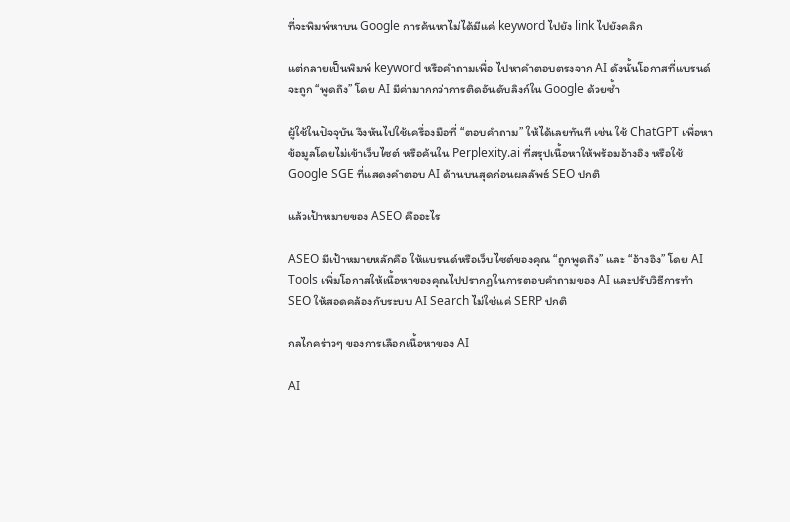ที่จะพิมพ์หาบน Google การค้นหาไม่ได้มีแค่ keyword ไปยัง link ไปยังคลิก

แต่กลายเป็นพิมพ์ keyword หรือคำถามเพื่อ ไปหาคำตอบตรงจาก AI ดังนั้นโอกาสที่แบรนด์จะถูก “พูดถึง” โดย AI มีค่ามากกว่าการติดอันดับลิงก์ใน Google ด้วยซ้ำ

ผู้ใช้ในปัจจุบัน จึงหันไปใช้เครื่องมือที่ “ตอบคำถาม” ให้ได้เลยทันที เช่น ใช้ ChatGPT เพื่อหาข้อมูลโดยไม่เข้าเว็บไซต์ หรือค้นใน Perplexity.ai ที่สรุปเนื้อหาให้พร้อมอ้างอิง หรือใช้ Google SGE ที่แสดงคำตอบ AI ด้านบนสุดก่อนผลลัพธ์ SEO ปกติ

แล้วเป้าหมายของ ASEO คืออะไร

ASEO มีเป้าหมายหลักคือ ให้แบรนด์หรือเว็บไซต์ของคุณ “ถูกพูดถึง” และ “อ้างอิง” โดย AI Tools เพิ่มโอกาสให้เนื้อหาของคุณไปปรากฏในการตอบคำถามของ AI และปรับวิธีการทำ SEO ให้สอดคล้องกับระบบ AI Search ไม่ใช่แค่ SERP ปกติ

กลไกคร่าวๆ ของการเลือกเนื้อหาของ AI

AI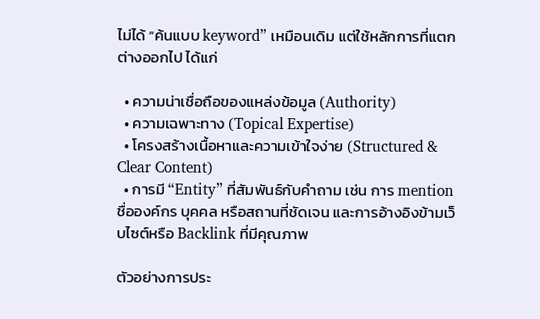ไม่ได้ “ค้นแบบ keyword” เหมือนเดิม แต่ใช้หลักการที่แตกต่างออกไป ได้แก่

  • ความน่าเชื่อถือของแหล่งข้อมูล (Authority)
  • ความเฉพาะทาง (Topical Expertise)
  • โครงสร้างเนื้อหาและความเข้าใจง่าย (Structured & Clear Content)
  • การมี “Entity” ที่สัมพันธ์กับคำถาม เช่น การ mention ชื่อองค์กร บุคคล หรือสถานที่ชัดเจน และการอ้างอิงข้ามเว็บไซต์หรือ Backlink ที่มีคุณภาพ

ตัวอย่างการประ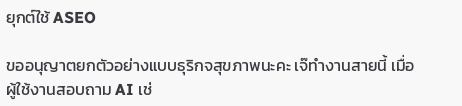ยุกต์ใช้ ASEO

ขออนุญาตยกตัวอย่างแบบธุริกจสุขภาพนะคะ เจ๊ทำงานสายนี้ เมื่อผู้ใช้งานสอบถาม AI เช่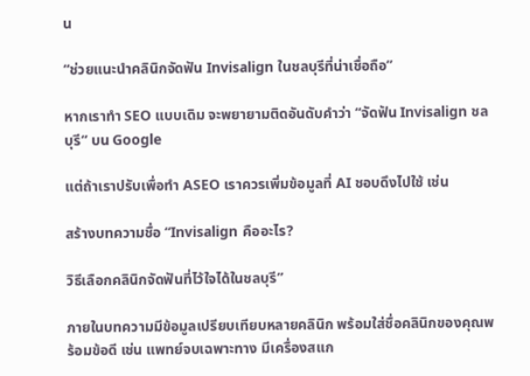น

“ช่วยแนะนำคลินิกจัดฟัน Invisalign ในชลบุรีที่น่าเชื่อถือ”

หากเราทำ SEO แบบเดิม จะพยายามติดอันดับคำว่า “จัดฟัน Invisalign ชลบุรี” บน Google

แต่ถ้าเราปรับเพื่อทำ ASEO เราควรเพิ่มข้อมูลที่ AI ชอบดึงไปใช้ เช่น

สร้างบทความชื่อ “Invisalign คืออะไร?

วิธีเลือกคลินิกจัดฟันที่ไว้ใจได้ในชลบุรี”

ภายในบทความมีข้อมูลเปรียบเทียบหลายคลินิก พร้อมใส่ชื่อคลินิกของคุณพร้อมข้อดี เช่น แพทย์จบเฉพาะทาง มีเครื่องสแก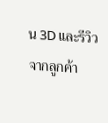น 3D และรีวิวจากลูกค้า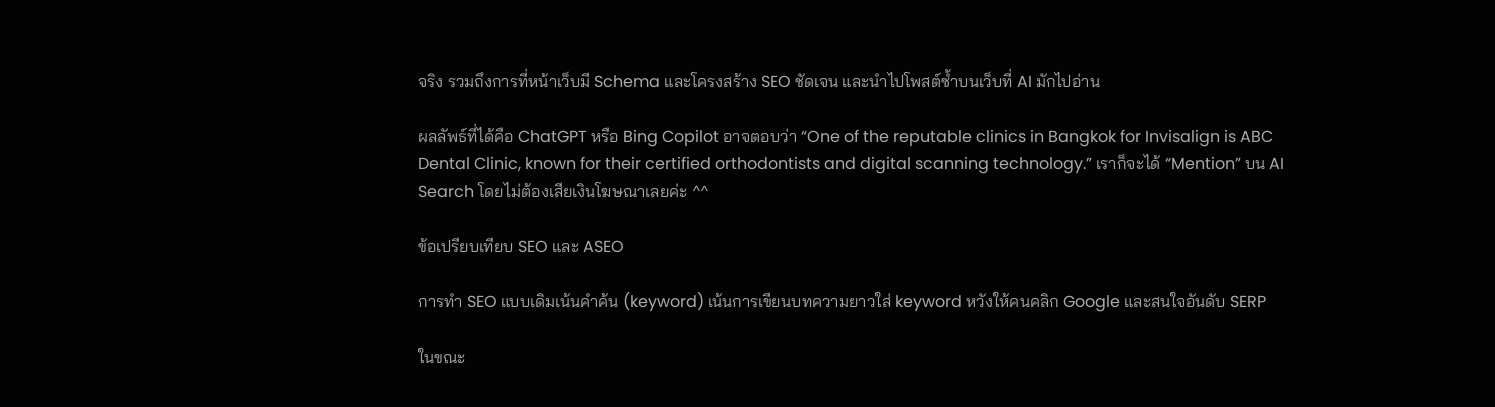จริง รวมถึงการที่หน้าเว็บมี Schema และโครงสร้าง SEO ชัดเจน และนำไปโพสต์ซ้ำบนเว็บที่ AI มักไปอ่าน

ผลลัพธ์ที่ได้คือ ChatGPT หรือ Bing Copilot อาจตอบว่า “One of the reputable clinics in Bangkok for Invisalign is ABC Dental Clinic, known for their certified orthodontists and digital scanning technology.” เราก็จะได้ “Mention” บน AI Search โดยไม่ต้องเสียเงินโฆษณาเลยค่ะ ^^

ข้อเปรียบเทียบ SEO และ ASEO

การทำ SEO แบบเดิมเน้นคำค้น (keyword) เน้นการเขียนบทความยาวใส่ keyword หวังให้คนคลิก Google และสนใจอันดับ SERP

ในขณะ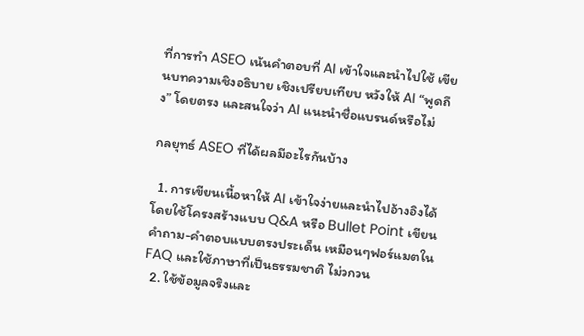ที่การทำ ASEO เน้นคำตอบที่ AI เข้าใจและนำไปใช้ เขียนบทความเชิงอธิบาย เชิงเปรียบเทียบ หวังให้ AI “พูดถึง” โดยตรง และสนใจว่า AI แนะนำชื่อแบรนด์หรือไม่

กลยุทธ์ ASEO ที่ได้ผลมีอะไรกันบ้าง

  1. การเขียนเนื้อหาให้ AI เข้าใจง่ายและนำไปอ้างอิงได้ โดยใช้โครงสร้างแบบ Q&A หรือ Bullet Point เขียนคำถาม-คำตอบแบบตรงประเด็น เหมือนๆฟอร์แมตใน FAQ และใช้ภาษาที่เป็นธรรมชาติ ไม่วกวน
  2. ใช้ข้อมูลจริงและ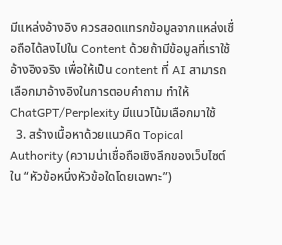มีแหล่งอ้างอิง ควรสอดแทรกข้อมูลจากแหล่งเชื่อถือได้ลงไปใน Content ด้วยถ้ามีข้อมูลที่เราใช้อ้างอิงจริง เพื่อให้เป็น content ที่ AI สามารถเลือกมาอ้างอิงในการตอบคำถาม ทำให้ ChatGPT/Perplexity มีแนวโน้มเลือกมาใช้
  3. สร้างเนื้อหาด้วยแนวคิด Topical Authority (ความน่าเชื่อถือเชิงลึกของเว็บไซต์ใน “หัวข้อหนึ่งหัวข้อใดโดยเฉพาะ”)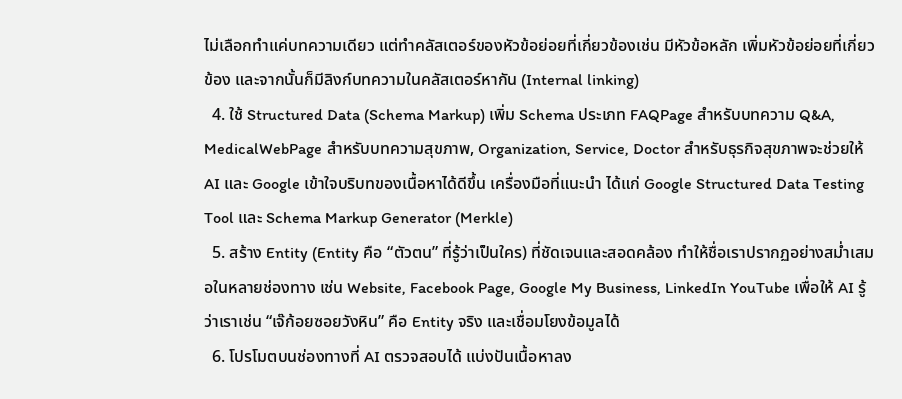ไม่เลือกทำแค่บทความเดียว แต่ทำคลัสเตอร์ของหัวข้อย่อยที่เกี่ยวข้องเช่น มีหัวข้อหลัก เพิ่มหัวข้อย่อยที่เกี่ยวข้อง และจากนั้นก็มีลิงก์บทความในคลัสเตอร์หากัน (Internal linking)
  4. ใช้ Structured Data (Schema Markup) เพิ่ม Schema ประเภท FAQPage สำหรับบทความ Q&A, MedicalWebPage สำหรับบทความสุขภาพ, Organization, Service, Doctor สำหรับธุรกิจสุขภาพจะช่วยให้ AI และ Google เข้าใจบริบทของเนื้อหาได้ดีขึ้น เครื่องมือที่แนะนำ ได้แก่ Google Structured Data Testing Tool และ Schema Markup Generator (Merkle)
  5. สร้าง Entity (Entity คือ “ตัวตน” ที่รู้ว่าเป็นใคร) ที่ชัดเจนและสอดคล้อง ทำให้ชื่อเราปรากฏอย่างสม่ำเสมอในหลายช่องทาง เช่น Website, Facebook Page, Google My Business, LinkedIn YouTube เพื่อให้ AI รู้ว่าเราเช่น “เจ๊ก้อยซอยวังหิน” คือ Entity จริง และเชื่อมโยงข้อมูลได้
  6. โปรโมตบนช่องทางที่ AI ตรวจสอบได้ แบ่งปันเนื้อหาลง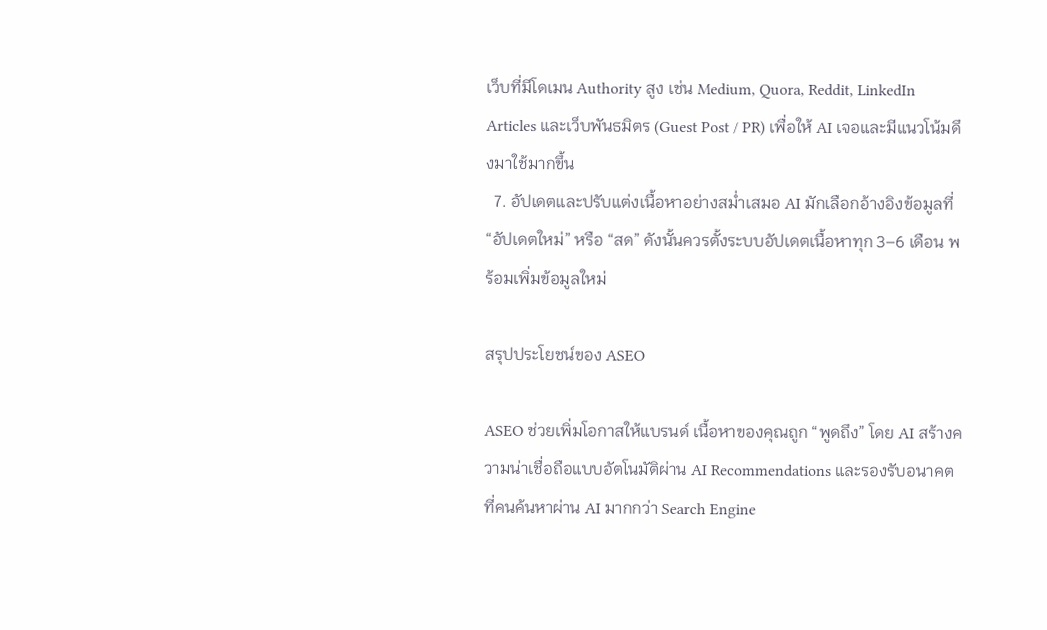เว็บที่มีโดเมน Authority สูง เช่น Medium, Quora, Reddit, LinkedIn Articles และเว็บพันธมิตร (Guest Post / PR) เพื่อให้ AI เจอและมีแนวโน้มดึงมาใช้มากขึ้น
  7. อัปเดตและปรับแต่งเนื้อหาอย่างสม่ำเสมอ AI มักเลือกอ้างอิงข้อมูลที่ “อัปเดตใหม่” หรือ “สด” ดังนั้นควรตั้งระบบอัปเดตเนื้อหาทุก 3–6 เดือน พร้อมเพิ่มข้อมูลใหม่

สรุปประโยชน์ของ ASEO

ASEO ช่วยเพิ่มโอกาสให้แบรนด์ เนื้อหาของคุณถูก “พูดถึง” โดย AI สร้างความน่าเชื่อถือแบบอัตโนมัติผ่าน AI Recommendations และรองรับอนาคตที่คนค้นหาผ่าน AI มากกว่า Search Engine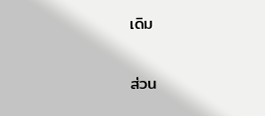เดิม

ส่วน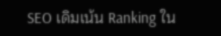SEO เดิมเน้น Ranking ใน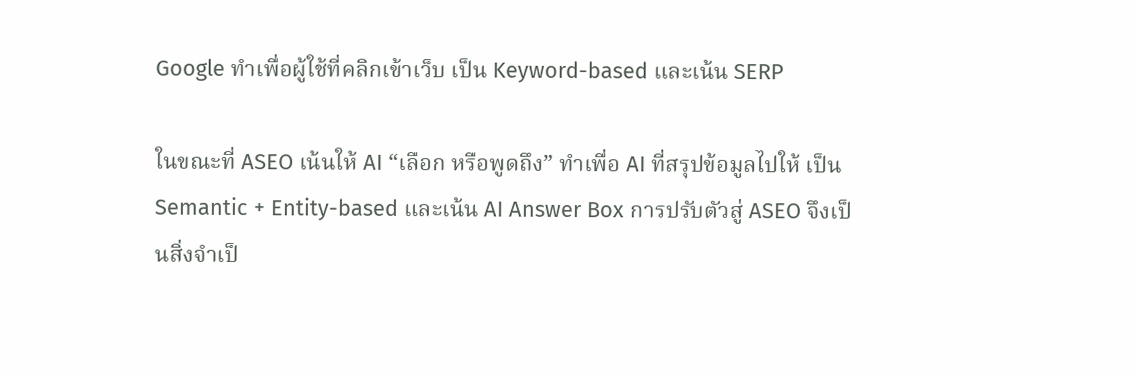Google ทำเพื่อผู้ใช้ที่คลิกเข้าเว็บ เป็น Keyword-based และเน้น SERP

ในขณะที่ ASEO เน้นให้ AI “เลือก หรือพูดถึง” ทำเพื่อ AI ที่สรุปข้อมูลไปให้ เป็น Semantic + Entity-based และเน้น AI Answer Box การปรับตัวสู่ ASEO จึงเป็นสิ่งจำเป็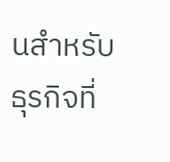นสำหรับธุรกิจที่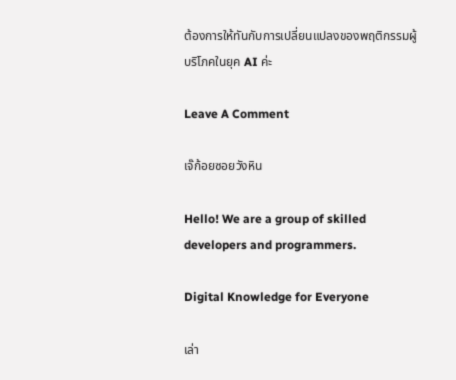ต้องการให้ทันกับการเปลี่ยนแปลงของพฤติกรรมผู้บริโภคในยุค AI ค่ะ

Leave A Comment

เจ๊ก้อยซอยวังหิน

Hello! We are a group of skilled developers and programmers.

Digital Knowledge for Everyone

เล่า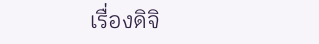เรื่องดิจิ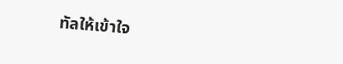ทัลให้เข้าใจ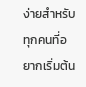ง่ายสำหรับทุกคนที่อยากเริ่มต้น